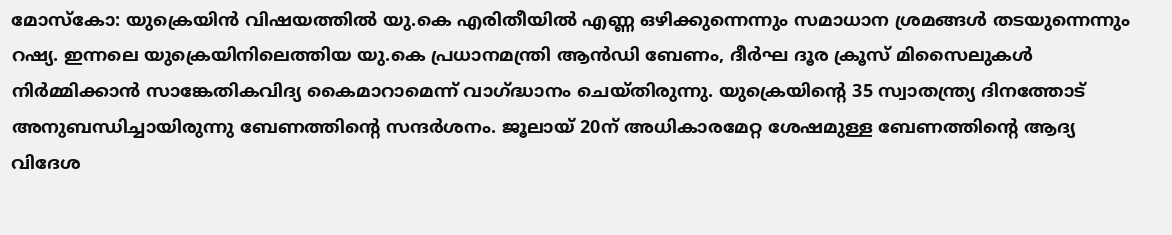മോസ്കോ: യുക്രെയിൻ വിഷയത്തിൽ യു.കെ എരിതീയിൽ എണ്ണ ഒഴിക്കുന്നെന്നും സമാധാന ശ്രമങ്ങൾ തടയുന്നെന്നും റഷ്യ. ഇന്നലെ യുക്രെയിനിലെത്തിയ യു.കെ പ്രധാനമന്ത്രി ആൻഡി ബേണം, ദീർഘ ദൂര ക്രൂസ് മിസൈലുകൾ നിർമ്മിക്കാൻ സാങ്കേതികവിദ്യ കൈമാറാമെന്ന് വാഗ്ദ്ധാനം ചെയ്തിരുന്നു. യുക്രെയിന്റെ 35 സ്വാതന്ത്ര്യ ദിനത്തോട് അനുബന്ധിച്ചായിരുന്നു ബേണത്തിന്റെ സന്ദർശനം. ജൂലായ് 20ന് അധികാരമേറ്റ ശേഷമുള്ള ബേണത്തിന്റെ ആദ്യ വിദേശ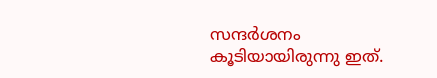സന്ദർശനം കൂടിയായിരുന്നു ഇത്.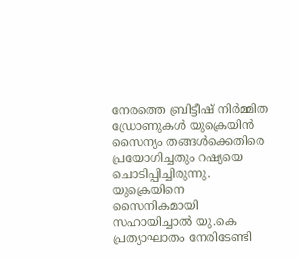നേരത്തെ ബ്രിട്ടീഷ് നിർമ്മിത ഡ്രോണുകൾ യുക്രെയിൻ സൈന്യം തങ്ങൾക്കെതിരെ പ്രയോഗിച്ചതും റഷ്യയെ ചൊടിപ്പിച്ചിരുന്നു. യുക്രെയിനെ സൈനികമായി സഹായിച്ചാൽ യു.കെ പ്രത്യാഘാതം നേരിടേണ്ടി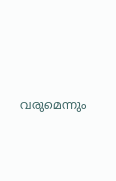വരുമെന്നും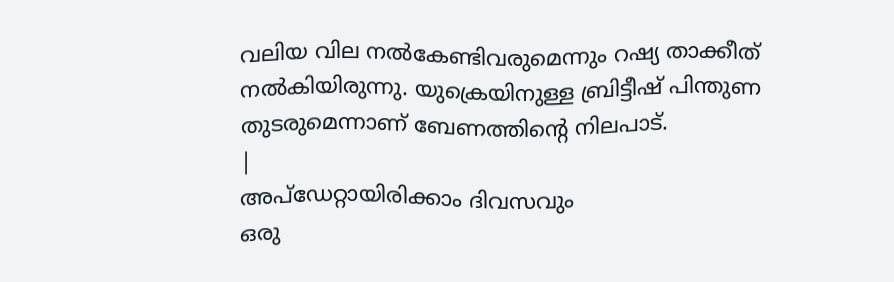വലിയ വില നൽകേണ്ടിവരുമെന്നും റഷ്യ താക്കീത് നൽകിയിരുന്നു. യുക്രെയിനുള്ള ബ്രിട്ടീഷ് പിന്തുണ തുടരുമെന്നാണ് ബേണത്തിന്റെ നിലപാട്.
|
അപ്ഡേറ്റായിരിക്കാം ദിവസവും
ഒരു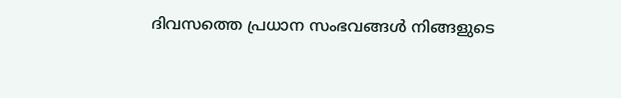ദിവസത്തെ പ്രധാന സംഭവങ്ങൾ നിങ്ങളുടെ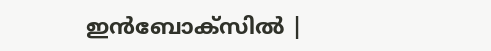ഇൻബോക്സിൽ |